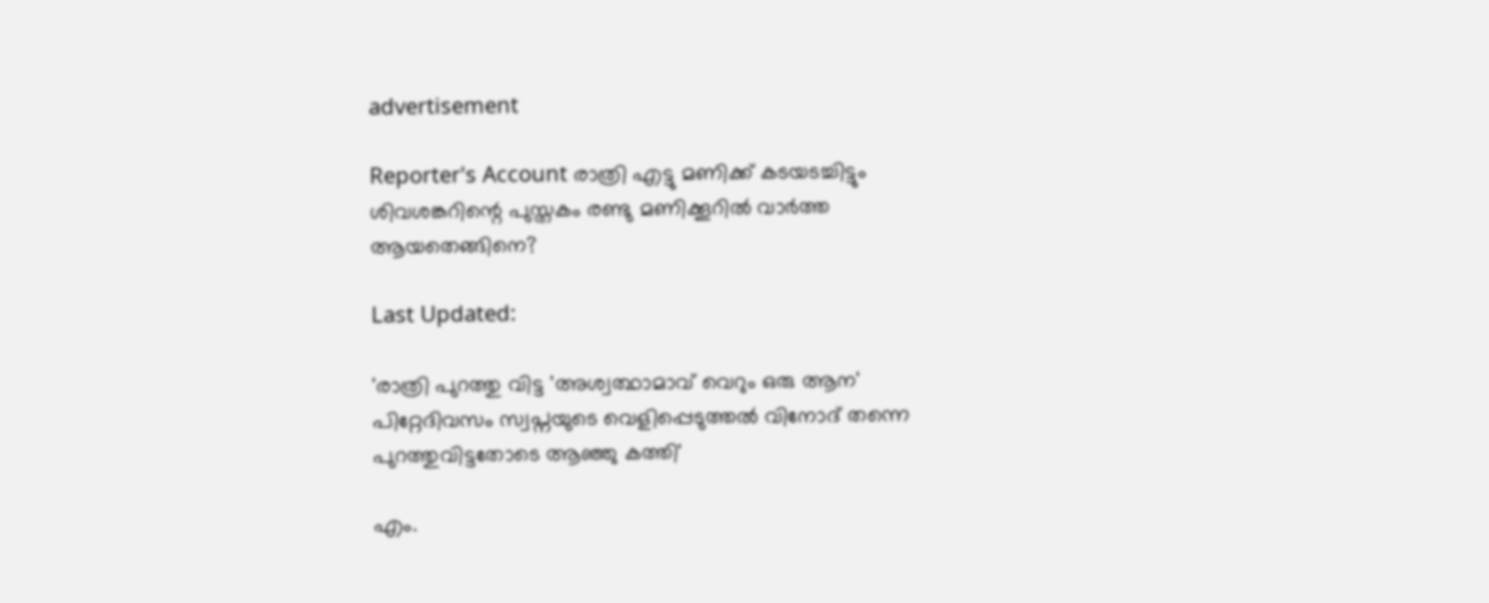advertisement

Reporter's Account രാത്രി എട്ടു മണിക്ക് കടയടച്ചിട്ടും ശിവശങ്കറിന്റെ പുസ്തകം രണ്ടു മണിക്കൂറിൽ വാർത്ത ആയതെങ്ങിനെ?

Last Updated:

'രാത്രി പുറത്തു വിട്ട 'അശ്വത്ഥാമാവ് വെറും ഒരു ആന' പിറ്റേദിവസം സ്വപ്നയുടെ വെളിപ്പെടുത്തൽ വിനോദ് തന്നെ പുറത്തുവിട്ടതോടെ ആഞ്ഞു കത്തി'

എം.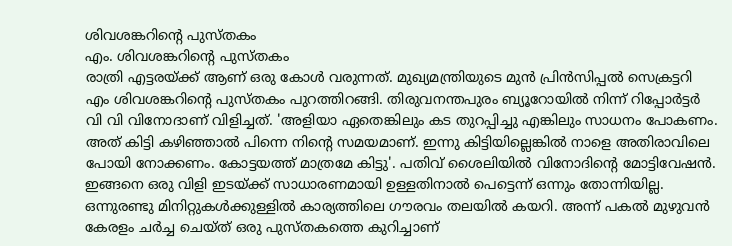ശിവശങ്കറിന്റെ പുസ്തകം
എം. ശിവശങ്കറിന്റെ പുസ്തകം
രാത്രി എട്ടരയ്ക്ക് ആണ് ഒരു കോൾ വരുന്നത്. മുഖ്യമന്ത്രിയുടെ മുൻ പ്രിൻസിപ്പൽ സെക്രട്ടറി എം ശിവശങ്കറിന്റെ പുസ്തകം പുറത്തിറങ്ങി. തിരുവനന്തപുരം ബ്യൂറോയിൽ നിന്ന് റിപ്പോർട്ടർ വി വി വിനോദാണ് വിളിച്ചത്. 'അളിയാ ഏതെങ്കിലും കട തുറപ്പിച്ചു എങ്കിലും സാധനം പോകണം. അത് കിട്ടി കഴിഞ്ഞാൽ പിന്നെ നിന്റെ സമയമാണ്. ഇന്നു കിട്ടിയില്ലെങ്കിൽ നാളെ അതിരാവിലെ പോയി നോക്കണം. കോട്ടയത്ത് മാത്രമേ കിട്ടു'. പതിവ് ശൈലിയിൽ വിനോദിന്റെ മോട്ടിവേഷൻ. ഇങ്ങനെ ഒരു വിളി ഇടയ്ക്ക് സാധാരണമായി ഉള്ളതിനാൽ പെട്ടെന്ന് ഒന്നും തോന്നിയില്ല. ഒന്നുരണ്ടു മിനിറ്റുകൾക്കുള്ളിൽ കാര്യത്തിലെ ഗൗരവം തലയിൽ കയറി. അന്ന് പകൽ മുഴുവൻ  കേരളം ചർച്ച ചെയ്ത് ഒരു പുസ്തകത്തെ കുറിച്ചാണ്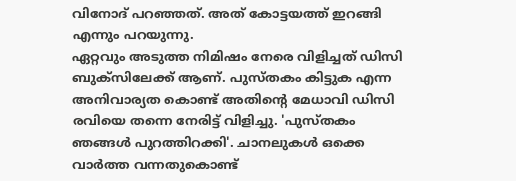വിനോദ് പറഞ്ഞത്. അത് കോട്ടയത്ത് ഇറങ്ങി എന്നും പറയുന്നു.
ഏറ്റവും അടുത്ത നിമിഷം നേരെ വിളിച്ചത് ഡിസി ബുക്സിലേക്ക് ആണ്. പുസ്തകം കിട്ടുക എന്ന അനിവാര്യത കൊണ്ട് അതിന്റെ മേധാവി ഡിസി രവിയെ തന്നെ നേരിട്ട് വിളിച്ചു. 'പുസ്തകം ഞങ്ങൾ പുറത്തിറക്കി'. ചാനലുകൾ ഒക്കെ വാർത്ത വന്നതുകൊണ്ട്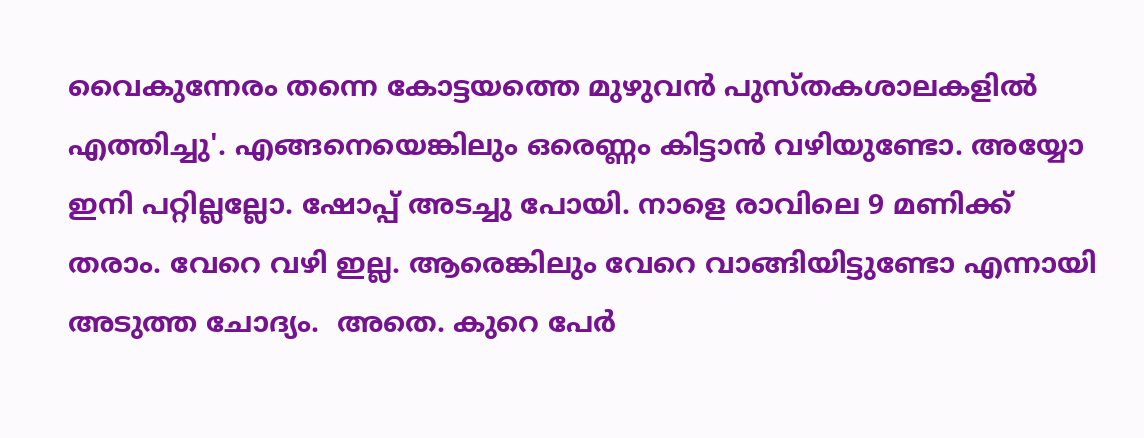വൈകുന്നേരം തന്നെ കോട്ടയത്തെ മുഴുവൻ പുസ്തകശാലകളിൽ എത്തിച്ചു'. എങ്ങനെയെങ്കിലും ഒരെണ്ണം കിട്ടാൻ വഴിയുണ്ടോ. അയ്യോ ഇനി പറ്റില്ലല്ലോ. ഷോപ്പ് അടച്ചു പോയി. നാളെ രാവിലെ 9 മണിക്ക് തരാം. വേറെ വഴി ഇല്ല. ആരെങ്കിലും വേറെ വാങ്ങിയിട്ടുണ്ടോ എന്നായി അടുത്ത ചോദ്യം.  അതെ. കുറെ പേർ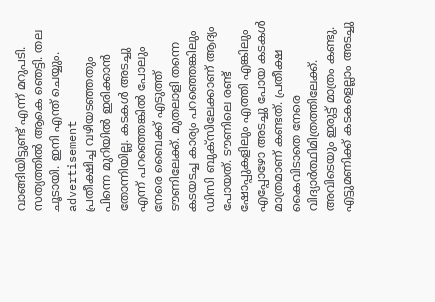വാങ്ങിയിട്ടുണ്ട് എന്ന് മറുപടി. സത്യത്തിൽ ആകെ ഞെട്ടി. തല ചൂടായി. ഇനി എന്ത്‌ ചെയ്യും.
advertisement
പ്രതീക്ഷിച്ച വഴിയടഞ്ഞതും പിന്നെ മുറിയിൽ ഇരിക്കാൻ തോന്നിയില്ല. കടകൾ അടച്ചു എന്ന് പറഞ്ഞെങ്കിൽ പോലും നേരെ ബൈക്ക് എടുത്ത് ടൗണിലേക്ക്. മുതലാളി തന്നെ കടയടച്ച കാര്യം പറഞ്ഞെങ്കിലും ഡിസി ബുക്സിലേക്കാണ് ആദ്യം പോയത്. ടൗണിലെ രണ്ട് ഷോപ്പുകളിലും എത്തി എങ്കിലും എപ്പോഴോ അടച്ചു പോയ കടകൾ മാത്രമാണ് കണ്ടത്. പ്രതീക്ഷ കൈവിടാതെ നേരെ വിദ്യാർത്ഥിമിത്രത്തിലേക്ക്. അവിടെയും ഇരുട്ട് മാത്രം കണ്ടു. എട്ടുമണിക്ക് കടകളെല്ലാം അടച്ചു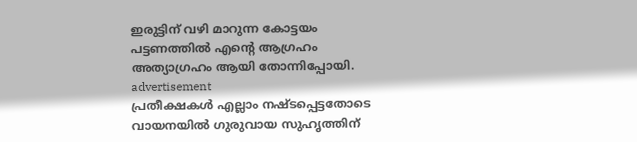ഇരുട്ടിന് വഴി മാറുന്ന കോട്ടയം പട്ടണത്തിൽ എന്റെ ആഗ്രഹം അത്യാഗ്രഹം ആയി തോന്നിപ്പോയി.
advertisement
പ്രതീക്ഷകൾ എല്ലാം നഷ്ടപ്പെട്ടതോടെ വായനയിൽ ഗുരുവായ സുഹൃത്തിന്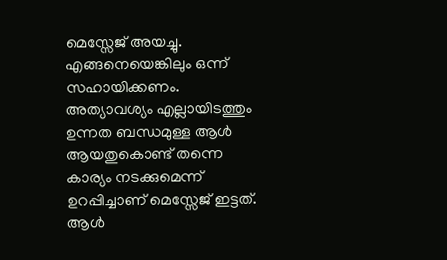മെസ്സേജ് അയച്ചു. എങ്ങനെയെങ്കിലും ഒന്ന് സഹായിക്കണം. അത്യാവശ്യം എല്ലായിടത്തും ഉന്നത ബന്ധമുള്ള ആൾ ആയതുകൊണ്ട് തന്നെ കാര്യം നടക്കുമെന്ന് ഉറപ്പിച്ചാണ് മെസ്സേജ് ഇട്ടത്. ആൾ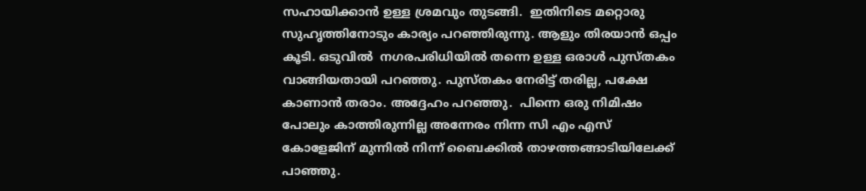സഹായിക്കാൻ ഉള്ള ശ്രമവും തുടങ്ങി.  ഇതിനിടെ മറ്റൊരു സുഹൃത്തിനോടും കാര്യം പറഞ്ഞിരുന്നു. ആളും തിരയാൻ ഒപ്പം കൂടി. ഒടുവിൽ  നഗരപരിധിയിൽ തന്നെ ഉള്ള ഒരാൾ പുസ്തകം വാങ്ങിയതായി പറഞ്ഞു. പുസ്തകം നേരിട്ട് തരില്ല, പക്ഷേ കാണാൻ തരാം. അദ്ദേഹം പറഞ്ഞു.  പിന്നെ ഒരു നിമിഷം പോലും കാത്തിരുന്നില്ല അന്നേരം നിന്ന സി എം എസ്  കോളേജിന് മുന്നിൽ നിന്ന് ബൈക്കിൽ താഴത്തങ്ങാടിയിലേക്ക് പാഞ്ഞു.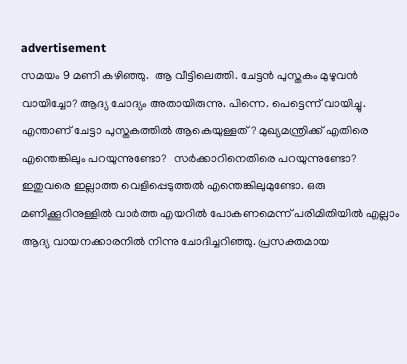advertisement
സമയം 9 മണി കഴിഞ്ഞു.  ആ വീട്ടിലെത്തി. ചേട്ടൻ പുസ്തകം മുഴുവൻ വായിച്ചോ? ആദ്യ ചോദ്യം അതായിരുന്നു. പിന്നെ. പെട്ടെന്ന് വായിച്ചു. എന്താണ് ചേട്ടാ പുസ്തകത്തിൽ ആകെയുള്ളത്? മുഖ്യമന്ത്രിക്ക് എതിരെ എന്തെങ്കിലും പറയുന്നുണ്ടോ?  സർക്കാറിനെതിരെ പറയുന്നുണ്ടോ? ഇതുവരെ ഇല്ലാത്ത വെളിപ്പെടുത്തൽ എന്തെങ്കിലുമുണ്ടോ. ഒരു മണിക്കൂറിനുള്ളിൽ വാർത്ത എയറിൽ പോകണമെന്ന് പരിമിതിയിൽ എല്ലാം ആദ്യ വായനക്കാരനിൽ നിന്നു ചോദിച്ചറിഞ്ഞു. പ്രസക്തമായ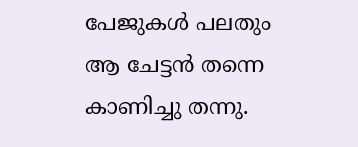പേജുകൾ പലതും  ആ ചേട്ടൻ തന്നെ കാണിച്ചു തന്നു.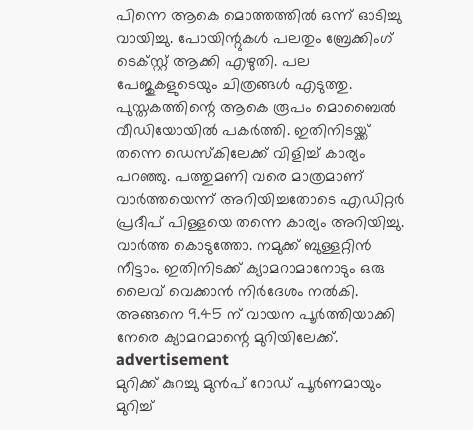പിന്നെ ആകെ മൊത്തത്തിൽ ഒന്ന് ഓടിച്ചു വായിച്ചു. പോയിന്റുകൾ പലതും ബ്രേക്കിംഗ് ടെക്സ്റ്റ് ആക്കി എഴുതി. പല പേജുകളുടെയും ചിത്രങ്ങൾ എടുത്തു. പുസ്തകത്തിന്റെ ആകെ രൂപം മൊബൈൽ വീഡിയോയിൽ പകർത്തി. ഇതിനിടയ്ക്ക് തന്നെ ഡെസ്കിലേക്ക് വിളിച്ച് കാര്യം പറഞ്ഞു. പത്തുമണി വരെ മാത്രമാണ് വാർത്തയെന്ന് അറിയിച്ചതോടെ എഡിറ്റർ പ്രദീപ്‌ പിള്ളയെ തന്നെ കാര്യം അറിയിച്ചു.  വാർത്ത കൊടുത്തോ. നമുക്ക് ബുള്ളറ്റിൻ നീട്ടാം. ഇതിനിടക്ക് ക്യാമറാമാനോടും ഒരു ലൈവ് വെക്കാൻ നിർദേശം നൽകി. അങ്ങനെ 9.45 ന് വായന പൂർത്തിയാക്കി നേരെ ക്യാമറമാന്റെ മുറിയിലേക്ക്.
advertisement
മുറിക്ക് കുറച്ചു മുൻപ് റോഡ് പൂർണമായും മുറിച്ച്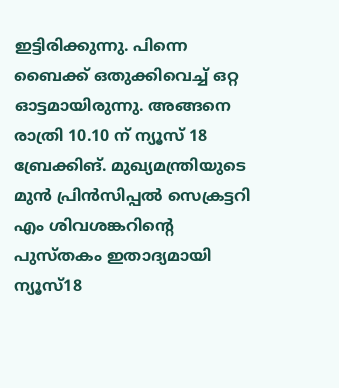ഇട്ടിരിക്കുന്നു. പിന്നെ ബൈക്ക് ഒതുക്കിവെച്ച് ഒറ്റ ഓട്ടമായിരുന്നു. അങ്ങനെ രാത്രി 10.10 ന് ന്യൂസ്‌ 18 ബ്രേക്കിങ്. മുഖ്യമന്ത്രിയുടെ മുൻ പ്രിൻസിപ്പൽ സെക്രട്ടറി എം ശിവശങ്കറിന്റെ പുസ്തകം ഇതാദ്യമായി ന്യൂസ്18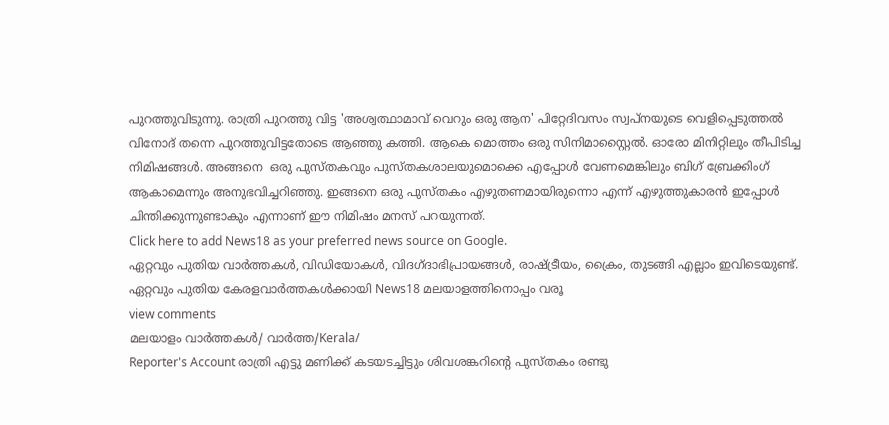പുറത്തുവിടുന്നു. രാത്രി പുറത്തു വിട്ട 'അശ്വത്ഥാമാവ് വെറും ഒരു ആന' പിറ്റേദിവസം സ്വപ്നയുടെ വെളിപ്പെടുത്തൽ വിനോദ് തന്നെ പുറത്തുവിട്ടതോടെ ആഞ്ഞു കത്തി. ആകെ മൊത്തം ഒരു സിനിമാസ്റ്റൈൽ. ഓരോ മിനിറ്റിലും തീപിടിച്ച നിമിഷങ്ങൾ. അങ്ങനെ  ഒരു പുസ്തകവും പുസ്തകശാലയുമൊക്കെ എപ്പോൾ വേണമെങ്കിലും ബിഗ് ബ്രേക്കിംഗ് ആകാമെന്നും അനുഭവിച്ചറിഞ്ഞു. ഇങ്ങനെ ഒരു പുസ്തകം എഴുതണമായിരുന്നൊ എന്ന് എഴുത്തുകാരൻ ഇപ്പോൾ ചിന്തിക്കുന്നുണ്ടാകും എന്നാണ് ഈ നിമിഷം മനസ് പറയുന്നത്.
Click here to add News18 as your preferred news source on Google.
ഏറ്റവും പുതിയ വാർത്തകൾ, വിഡിയോകൾ, വിദഗ്ദാഭിപ്രായങ്ങൾ, രാഷ്ട്രീയം, ക്രൈം, തുടങ്ങി എല്ലാം ഇവിടെയുണ്ട്. ഏറ്റവും പുതിയ കേരളവാർത്തകൾക്കായി News18 മലയാളത്തിനൊപ്പം വരൂ
view comments
മലയാളം വാർത്തകൾ/ വാർത്ത/Kerala/
Reporter's Account രാത്രി എട്ടു മണിക്ക് കടയടച്ചിട്ടും ശിവശങ്കറിന്റെ പുസ്തകം രണ്ടു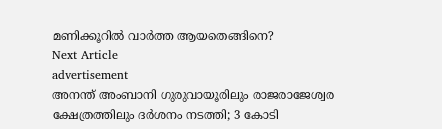മണിക്കൂറിൽ വാർത്ത ആയതെങ്ങിനെ?
Next Article
advertisement
അനന്ത് അംബാനി ഗുരുവായൂരിലും രാജരാജേശ്വര ക്ഷേത്രത്തിലും ദർശനം നടത്തി; 3 കോടി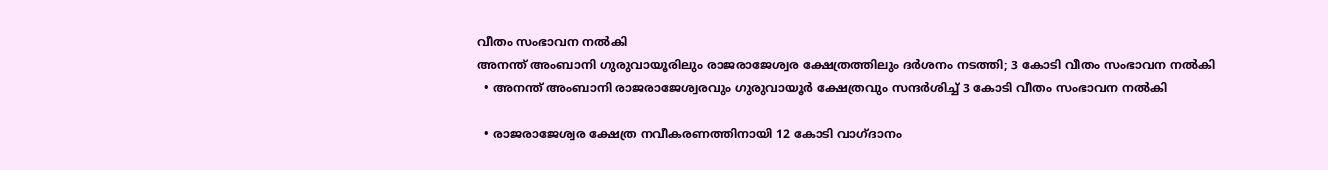വീതം സംഭാവന നൽകി
അനന്ത് അംബാനി ഗുരുവായൂരിലും രാജരാജേശ്വര ക്ഷേത്രത്തിലും ദർശനം നടത്തി; 3 കോടി വീതം സംഭാവന നൽകി
  • അനന്ത് അംബാനി രാജരാജേശ്വരവും ഗുരുവായൂർ ക്ഷേത്രവും സന്ദർശിച്ച് 3 കോടി വീതം സംഭാവന നൽകി

  • രാജരാജേശ്വര ക്ഷേത്ര നവീകരണത്തിനായി 12 കോടി വാഗ്ദാനം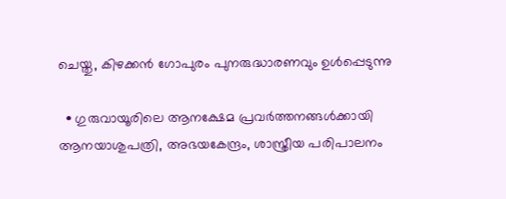ചെയ്തു, കിഴക്കൻ ഗോപുരം പുനരുദ്ധാരണവും ഉൾപ്പെടുന്നു

  • ഗുരുവായൂരിലെ ആനക്ഷേമ പ്രവർത്തനങ്ങൾക്കായി ആനയാശുപത്രി, അഭയകേന്ദ്രം, ശാസ്ത്രീയ പരിപാലനം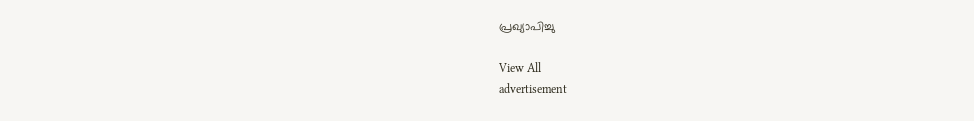പ്രഖ്യാപിച്ചു

View All
advertisement